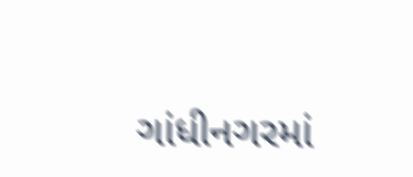ગાંધીનગરમાં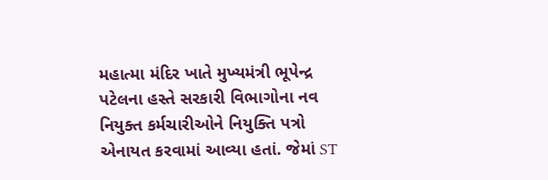મહાત્મા મંદિર ખાતે મુખ્યમંત્રી ભૂપેન્દ્ર પટેલના હસ્તે સરકારી વિભાગોના નવ નિયુક્ત કર્મચારીઓને નિયુક્તિ પત્રો એનાયત કરવામાં આવ્યા હતાં. જેમાં ST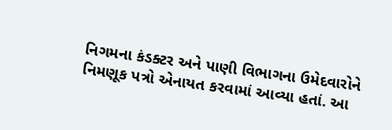નિગમના કંડક્ટર અને પાણી વિભાગના ઉમેદવારોને નિમણૂક પત્રો એનાયત કરવામાં આવ્યા હતાં. આ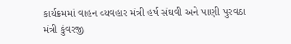કાર્યક્રમમાં વાહન વ્યવહાર મંત્રી હર્ષ સંઘવી અને પાણી પુરવઠા મંત્રી કુંવરજી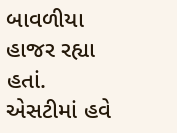બાવળીયા હાજર રહ્યા હતાં.
એસટીમાં હવે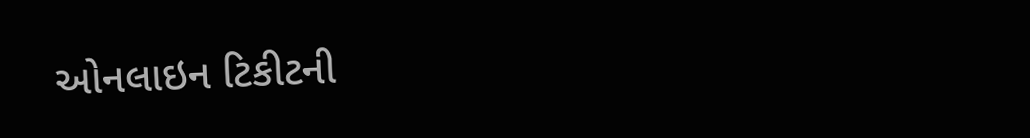ઓનલાઇન ટિકીટની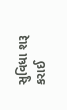સુવિધા શરૂ કરાઈ